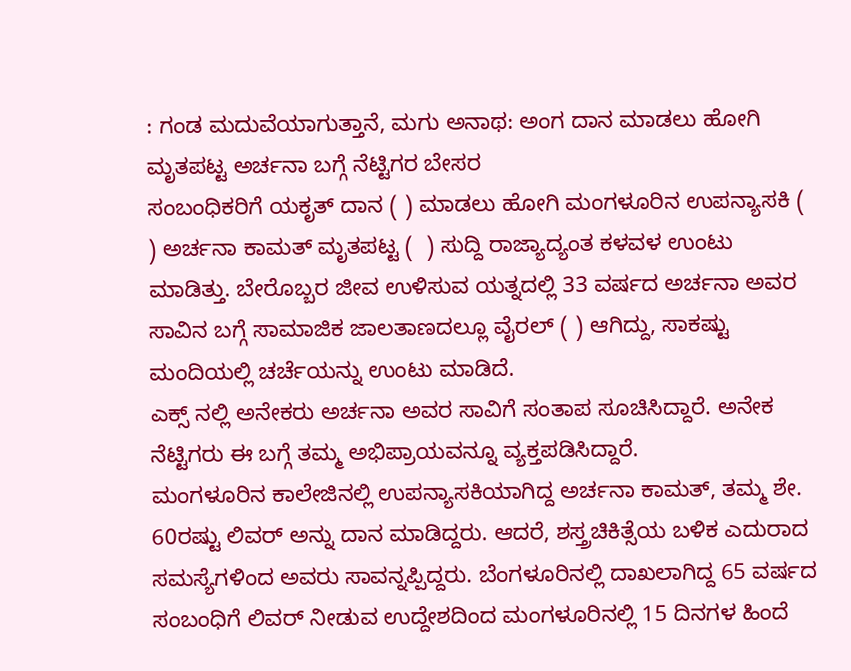: ಗಂಡ ಮದುವೆಯಾಗುತ್ತಾನೆ, ಮಗು ಅನಾಥ: ಅಂಗ ದಾನ ಮಾಡಲು ಹೋಗಿ ಮೃತಪಟ್ಟ ಅರ್ಚನಾ ಬಗ್ಗೆ ನೆಟ್ಟಿಗರ ಬೇಸರ
ಸಂಬಂಧಿಕರಿಗೆ ಯಕೃತ್ ದಾನ ( ) ಮಾಡಲು ಹೋಗಿ ಮಂಗಳೂರಿನ ಉಪನ್ಯಾಸಕಿ ( ) ಅರ್ಚನಾ ಕಾಮತ್ ಮೃತಪಟ್ಟ (  ) ಸುದ್ದಿ ರಾಜ್ಯಾದ್ಯಂತ ಕಳವಳ ಉಂಟು ಮಾಡಿತ್ತು. ಬೇರೊಬ್ಬರ ಜೀವ ಉಳಿಸುವ ಯತ್ನದಲ್ಲಿ 33 ವರ್ಷದ ಅರ್ಚನಾ ಅವರ ಸಾವಿನ ಬಗ್ಗೆ ಸಾಮಾಜಿಕ ಜಾಲತಾಣದಲ್ಲೂ ವೈರಲ್ ( ) ಆಗಿದ್ದು, ಸಾಕಷ್ಟು ಮಂದಿಯಲ್ಲಿ ಚರ್ಚೆಯನ್ನು ಉಂಟು ಮಾಡಿದೆ.
ಎಕ್ಸ್ ನಲ್ಲಿ ಅನೇಕರು ಅರ್ಚನಾ ಅವರ ಸಾವಿಗೆ ಸಂತಾಪ ಸೂಚಿಸಿದ್ದಾರೆ. ಅನೇಕ ನೆಟ್ಟಿಗರು ಈ ಬಗ್ಗೆ ತಮ್ಮ ಅಭಿಪ್ರಾಯವನ್ನೂ ವ್ಯಕ್ತಪಡಿಸಿದ್ದಾರೆ.
ಮಂಗಳೂರಿನ ಕಾಲೇಜಿನಲ್ಲಿ ಉಪನ್ಯಾಸಕಿಯಾಗಿದ್ದ ಅರ್ಚನಾ ಕಾಮತ್‌, ತಮ್ಮ ಶೇ. 60ರಷ್ಟು ಲಿವರ್‌ ಅನ್ನು ದಾನ ಮಾಡಿದ್ದರು. ಆದರೆ, ಶಸ್ತ್ರಚಿಕಿತ್ಸೆಯ ಬಳಿಕ ಎದುರಾದ ಸಮಸ್ಯೆಗಳಿಂದ ಅವರು ಸಾವನ್ನಪ್ಪಿದ್ದರು. ಬೆಂಗಳೂರಿನಲ್ಲಿ ದಾಖಲಾಗಿದ್ದ 65 ವರ್ಷದ ಸಂಬಂಧಿಗೆ ಲಿವರ್‌ ನೀಡುವ ಉದ್ದೇಶದಿಂದ ಮಂಗಳೂರಿನಲ್ಲಿ 15 ದಿನಗಳ ಹಿಂದೆ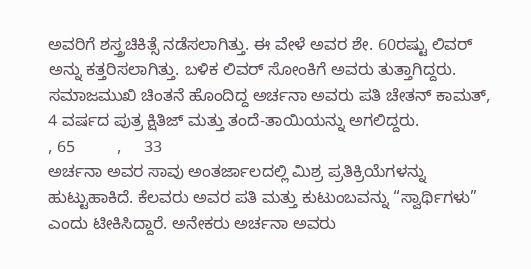ಅವರಿಗೆ ಶಸ್ತ್ರಚಿಕಿತ್ಸೆ ನಡೆಸಲಾಗಿತ್ತು. ಈ ವೇಳೆ ಅವರ ಶೇ. 60ರಷ್ಟು ಲಿವರ್‌ ಅನ್ನು ಕತ್ತರಿಸಲಾಗಿತ್ತು. ಬಳಿಕ ಲಿವರ್‌ ಸೋಂಕಿಗೆ ಅವರು ತುತ್ತಾಗಿದ್ದರು.
ಸಮಾಜಮುಖಿ ಚಿಂತನೆ ಹೊಂದಿದ್ದ ಅರ್ಚನಾ ಅವರು ಪತಿ ಚೇತನ್‌ ಕಾಮತ್‌, 4 ವರ್ಷದ ಪುತ್ರ ಕ್ಷಿತಿಜ್‌ ಮತ್ತು ತಂದೆ-ತಾಯಿಯನ್ನು ಅಗಲಿದ್ದರು.
, 65         ,     33
ಅರ್ಚನಾ ಅವರ ಸಾವು ಅಂತರ್ಜಾಲದಲ್ಲಿ ಮಿಶ್ರ ಪ್ರತಿಕ್ರಿಯೆಗಳನ್ನು ಹುಟ್ಟುಹಾಕಿದೆ. ಕೆಲವರು ಅವರ ಪತಿ ಮತ್ತು ಕುಟುಂಬವನ್ನು “ಸ್ವಾರ್ಥಿಗಳು” ಎಂದು ಟೀಕಿಸಿದ್ದಾರೆ. ಅನೇಕರು ಅರ್ಚನಾ ಅವರು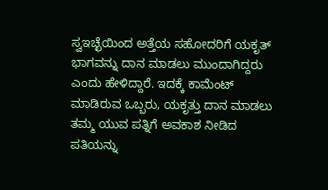ಸ್ವಇಚ್ಛೆಯಿಂದ ಅತ್ತೆಯ ಸಹೋದರಿಗೆ ಯಕೃತ್ ಭಾಗವನ್ನು ದಾನ ಮಾಡಲು ಮುಂದಾಗಿದ್ದರು ಎಂದು ಹೇಳಿದ್ದಾರೆ. ಇದಕ್ಕೆ ಕಾಮೆಂಟ್ ಮಾಡಿರುವ ಒಬ್ಬರು, ಯಕೃತ್ತು ದಾನ ಮಾಡಲು ತಮ್ಮ ಯುವ ಪತ್ನಿಗೆ ಅವಕಾಶ ನೀಡಿದ ಪತಿಯನ್ನು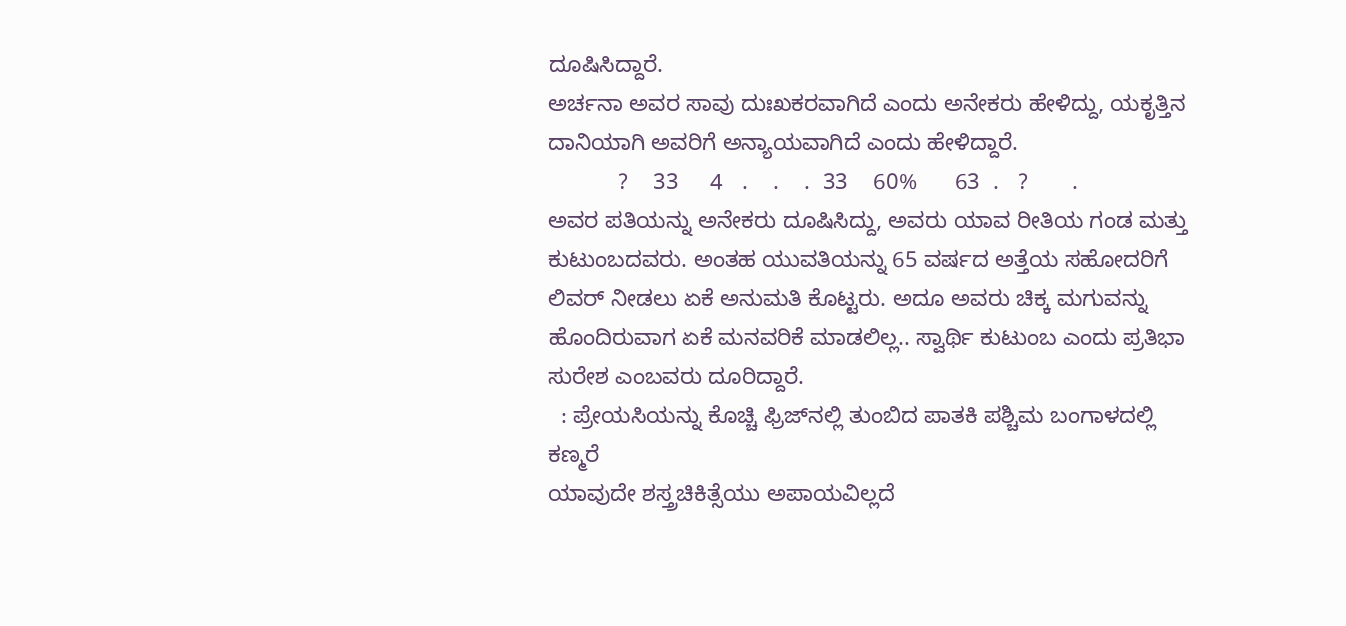ದೂಷಿಸಿದ್ದಾರೆ.
ಅರ್ಚನಾ ಅವರ ಸಾವು ದುಃಖಕರವಾಗಿದೆ ಎಂದು ಅನೇಕರು ಹೇಳಿದ್ದು, ಯಕೃತ್ತಿನ ದಾನಿಯಾಗಿ ಅವರಿಗೆ ಅನ್ಯಾಯವಾಗಿದೆ ಎಂದು ಹೇಳಿದ್ದಾರೆ.
           ?    33     4   .    .    .  33    60%      63  .   ?       .
ಅವರ ಪತಿಯನ್ನು ಅನೇಕರು ದೂಷಿಸಿದ್ದು, ಅವರು ಯಾವ ರೀತಿಯ ಗಂಡ ಮತ್ತು ಕುಟುಂಬದವರು. ಅಂತಹ ಯುವತಿಯನ್ನು 65 ವರ್ಷದ ಅತ್ತೆಯ ಸಹೋದರಿಗೆ ಲಿವರ್ ನೀಡಲು ಏಕೆ ಅನುಮತಿ ಕೊಟ್ಟರು. ಅದೂ ಅವರು ಚಿಕ್ಕ ಮಗುವನ್ನು ಹೊಂದಿರುವಾಗ ಏಕೆ ಮನವರಿಕೆ ಮಾಡಲಿಲ್ಲ.. ಸ್ವಾರ್ಥಿ ಕುಟುಂಬ ಎಂದು ಪ್ರತಿಭಾ ಸುರೇಶ ಎಂಬವರು ದೂರಿದ್ದಾರೆ.
  : ಪ್ರೇಯಸಿಯನ್ನು ಕೊಚ್ಚಿ ಫ್ರಿಜ್‌ನಲ್ಲಿ ತುಂಬಿದ ಪಾತಕಿ ಪಶ್ಚಿಮ ಬಂಗಾಳದಲ್ಲಿ ಕಣ್ಮರೆ
ಯಾವುದೇ ಶಸ್ತ್ರಚಿಕಿತ್ಸೆಯು ಅಪಾಯವಿಲ್ಲದೆ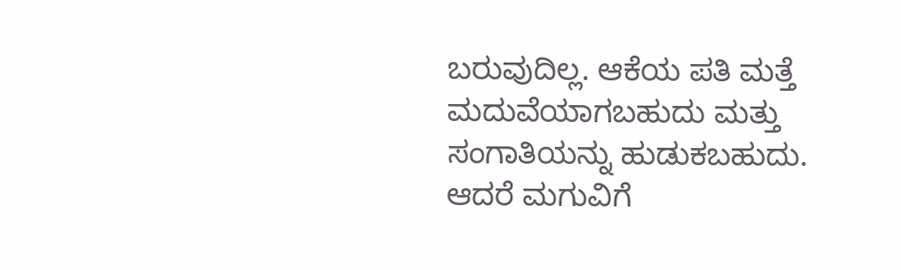ಬರುವುದಿಲ್ಲ. ಆಕೆಯ ಪತಿ ಮತ್ತೆ ಮದುವೆಯಾಗಬಹುದು ಮತ್ತು ಸಂಗಾತಿಯನ್ನು ಹುಡುಕಬಹುದು. ಆದರೆ ಮಗುವಿಗೆ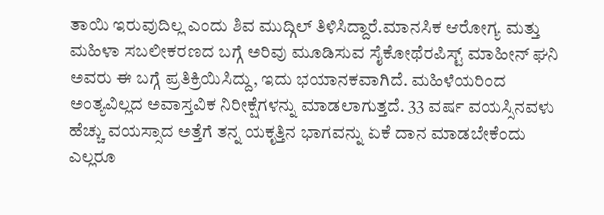ತಾಯಿ ಇರುವುದಿಲ್ಲ ಎಂದು ಶಿವ ಮುದ್ಗಿಲ್ ತಿಳಿಸಿದ್ದಾರೆ.ಮಾನಸಿಕ ಆರೋಗ್ಯ ಮತ್ತು ಮಹಿಳಾ ಸಬಲೀಕರಣದ ಬಗ್ಗೆ ಅರಿವು ಮೂಡಿಸುವ ಸೈಕೋಥೆರಪಿಸ್ಟ್ ಮಾಹೀನ್ ಘನಿ ಅವರು ಈ ಬಗ್ಗೆ ಪ್ರತಿಕ್ರಿಯಿಸಿದ್ದು, ಇದು ಭಯಾನಕವಾಗಿದೆ. ಮಹಿಳೆಯರಿಂದ ಅಂತ್ಯವಿಲ್ಲದ ಅವಾಸ್ತವಿಕ ನಿರೀಕ್ಷೆಗಳನ್ನು ಮಾಡಲಾಗುತ್ತದೆ. 33 ವರ್ಷ ವಯಸ್ಸಿನವಳು ಹೆಚ್ಚು ವಯಸ್ಸಾದ ಅತ್ತೆಗೆ ತನ್ನ ಯಕೃತ್ತಿನ ಭಾಗವನ್ನು ಏಕೆ ದಾನ ಮಾಡಬೇಕೆಂದು ಎಲ್ಲರೂ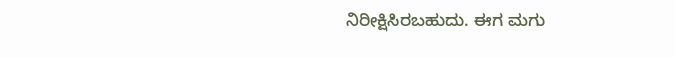ನಿರೀಕ್ಷಿಸಿರಬಹುದು. ಈಗ ಮಗು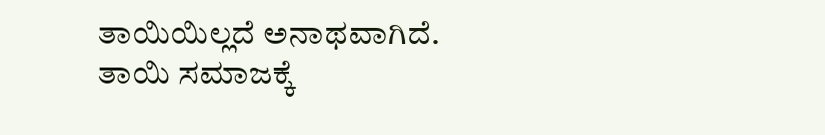ತಾಯಿಯಿಲ್ಲದೆ ಅನಾಥವಾಗಿದೆ. ತಾಯಿ ಸಮಾಜಕ್ಕೆ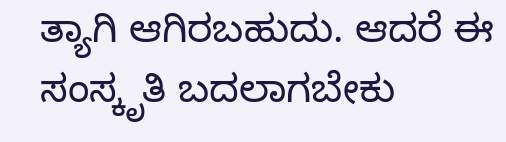ತ್ಯಾಗಿ ಆಗಿರಬಹುದು. ಆದರೆ ಈ ಸಂಸ್ಕೃತಿ ಬದಲಾಗಬೇಕು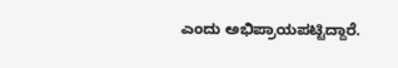ಎಂದು ಅಭಿಪ್ರಾಯಪಟ್ಟಿದ್ದಾರೆ.